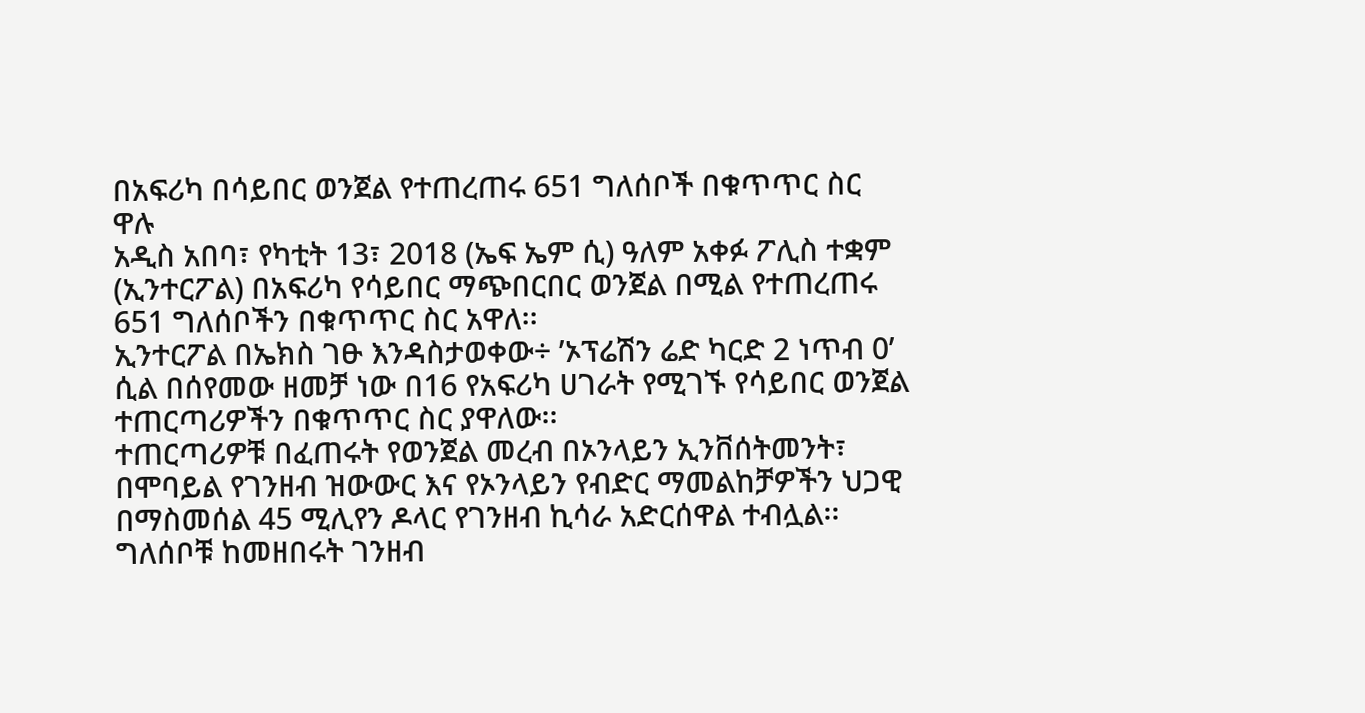በአፍሪካ በሳይበር ወንጀል የተጠረጠሩ 651 ግለሰቦች በቁጥጥር ስር ዋሉ
አዲስ አበባ፣ የካቲት 13፣ 2018 (ኤፍ ኤም ሲ) ዓለም አቀፉ ፖሊስ ተቋም (ኢንተርፖል) በአፍሪካ የሳይበር ማጭበርበር ወንጀል በሚል የተጠረጠሩ 651 ግለሰቦችን በቁጥጥር ስር አዋለ፡፡
ኢንተርፖል በኤክስ ገፁ እንዳስታወቀው÷ ’ኦፕሬሽን ሬድ ካርድ 2 ነጥብ 0’ ሲል በሰየመው ዘመቻ ነው በ16 የአፍሪካ ሀገራት የሚገኙ የሳይበር ወንጀል ተጠርጣሪዎችን በቁጥጥር ስር ያዋለው፡፡
ተጠርጣሪዎቹ በፈጠሩት የወንጀል መረብ በኦንላይን ኢንቨሰትመንት፣ በሞባይል የገንዘብ ዝውውር እና የኦንላይን የብድር ማመልከቻዎችን ህጋዊ በማስመሰል 45 ሚሊየን ዶላር የገንዘብ ኪሳራ አድርሰዋል ተብሏል፡፡
ግለሰቦቹ ከመዘበሩት ገንዘብ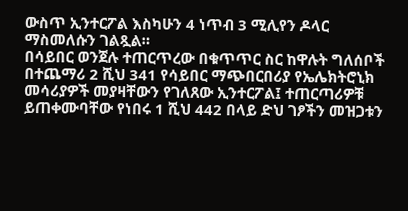ውስጥ ኢንተርፖል እስካሁን 4 ነጥብ 3 ሚሊየን ዶላር ማስመለሱን ገልጿል።
በሳይበር ወንጀሉ ተጠርጥረው በቁጥጥር ስር ከዋሉት ግለሰቦች በተጨማሪ 2 ሺህ 341 የሳይበር ማጭበርበሪያ የኤሌክትሮኒክ መሳሪያዎች መያዛቸውን የገለጸው ኢንተርፖል፤ ተጠርጣሪዎቹ ይጠቀሙባቸው የነበሩ 1 ሺህ 442 በላይ ድህ ገፆችን መዝጋቱን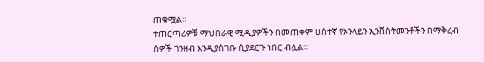ጠቁሟል።
ተጠርጣሪዎቹ ማህበራዊ ሚዲያዎችን በመጠቀም ሀሰተኛ የኦንላይን ኢንቨስትመንቶችን በማቅረብ ሰዎች ገንዘብ እንዲያስገቡ ሲያደርጉ ነበር ብሏል።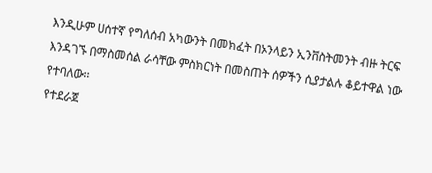እንዲሁም ሀሰተኛ የግለሰብ አካውንት በመክፈት በኦንላይን ኢንቨስትመንት ብዙ ትርፍ እንዳገኙ በማስመሰል ራሳቸው ምስክርነት በመስጠት ሰዎችን ሲያታልሉ ቆይተዋል ነው የተባለው፡፡
የተደራጀ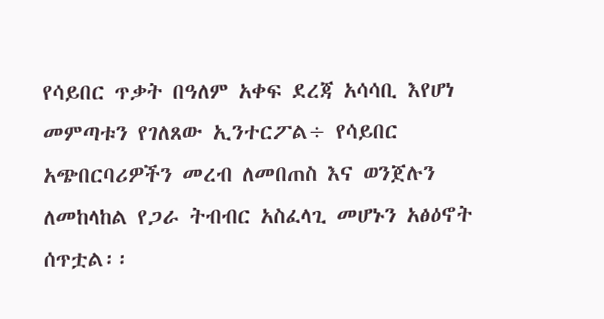የሳይበር ጥቃት በዓለም አቀፍ ደረጃ አሳሳቢ እየሆነ መምጣቱን የገለጸው ኢንተርፖል÷ የሳይበር አጭበርባሪዎችን መረብ ለመበጠስ እና ወንጀሉን ለመከላከል የጋራ ትብብር አስፈላጊ መሆኑን አፅዕኖት ሰጥቷል፡፡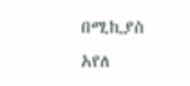በሚኪያስ አየለ